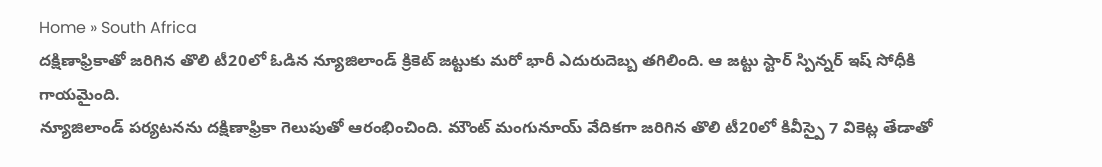Home » South Africa
దక్షిణాఫ్రికాతో జరిగిన తొలి టీ20లో ఓడిన న్యూజిలాండ్ క్రికెట్ జట్టుకు మరో భారీ ఎదురుదెబ్బ తగిలింది. ఆ జట్టు స్టార్ స్పిన్నర్ ఇష్ సోధీకి గాయమైంది.
న్యూజిలాండ్ పర్యటనను దక్షిణాఫ్రికా గెలుపుతో ఆరంభించింది. మౌంట్ మంగునూయ్ వేదికగా జరిగిన తొలి టీ20లో కివీస్పై 7 వికెట్ల తేడాతో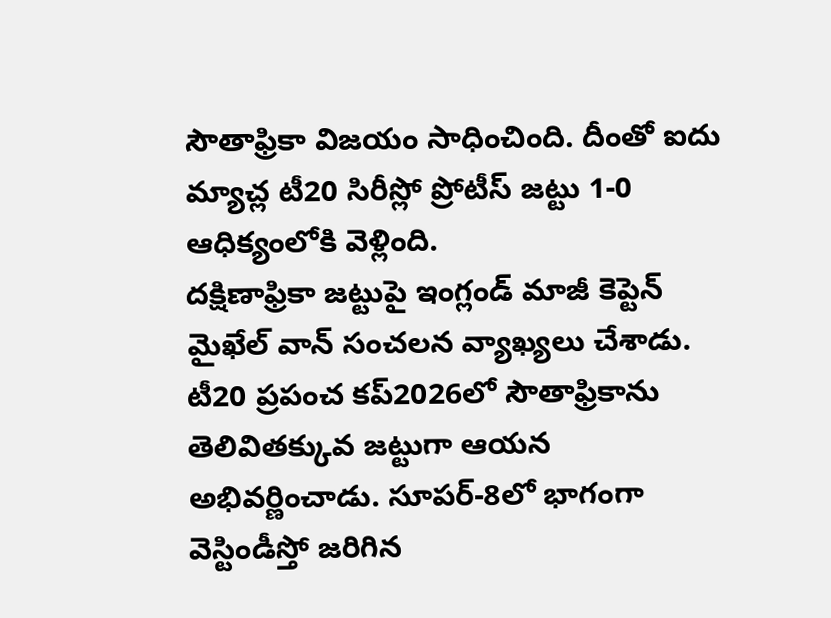సౌతాఫ్రికా విజయం సాధించింది. దీంతో ఐదు మ్యాచ్ల టీ20 సిరీస్లో ప్రోటీస్ జట్టు 1-0 ఆధిక్యంలోకి వెళ్లింది.
దక్షిణాఫ్రికా జట్టుపై ఇంగ్లండ్ మాజీ కెప్టెన్ మైఖేల్ వాన్ సంచలన వ్యాఖ్యలు చేశాడు. టీ20 ప్రపంచ కప్2026లో సౌతాఫ్రికాను తెలివితక్కువ జట్టుగా ఆయన అభివర్ణించాడు. సూపర్-8లో భాగంగా వెస్టిండీస్తో జరిగిన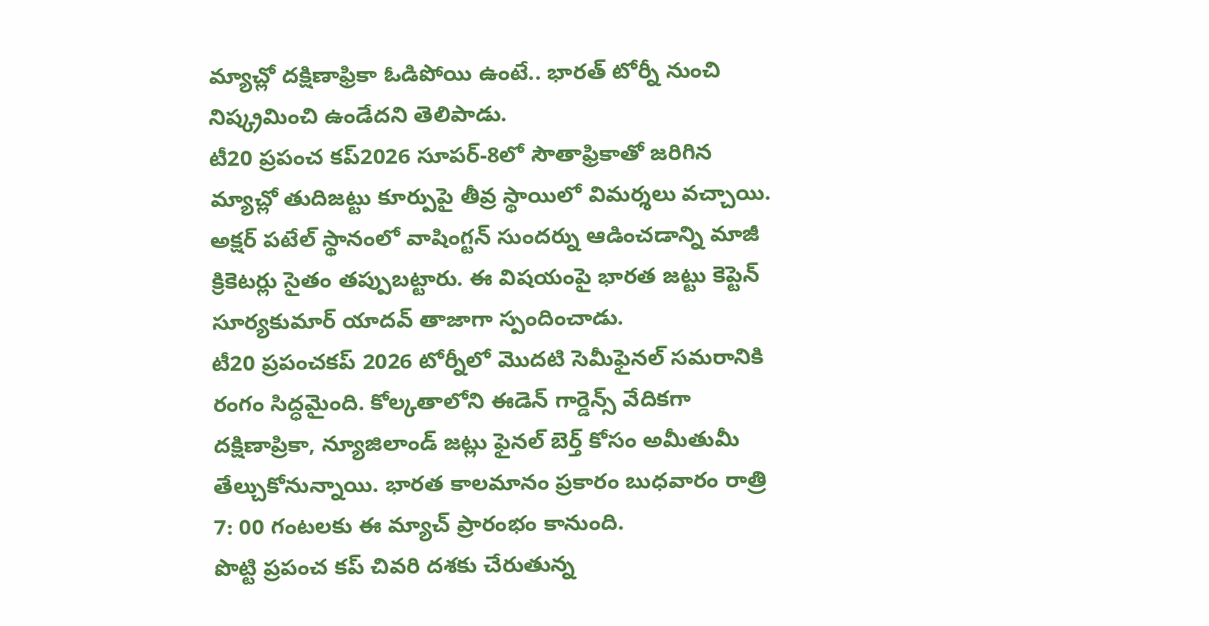మ్యాచ్లో దక్షిణాఫ్రికా ఓడిపోయి ఉంటే.. భారత్ టోర్నీ నుంచి నిష్క్రమించి ఉండేదని తెలిపాడు.
టీ20 ప్రపంచ కప్2026 సూపర్-8లో సౌతాఫ్రికాతో జరిగిన మ్యాచ్లో తుదిజట్టు కూర్పుపై తీవ్ర స్థాయిలో విమర్శలు వచ్చాయి. అక్షర్ పటేల్ స్థానంలో వాషింగ్టన్ సుందర్ను ఆడించడాన్ని మాజీ క్రికెటర్లు సైతం తప్పుబట్టారు. ఈ విషయంపై భారత జట్టు కెప్టెన్ సూర్యకుమార్ యాదవ్ తాజాగా స్పందించాడు.
టీ20 ప్రపంచకప్ 2026 టోర్నీలో మొదటి సెమీఫైనల్ సమరానికి రంగం సిద్ధమైంది. కోల్కతాలోని ఈడెన్ గార్డెన్స్ వేదికగా దక్షిణాప్రికా, న్యూజిలాండ్ జట్లు ఫైనల్ బెర్త్ కోసం అమీతుమీ తేల్చుకోనున్నాయి. భారత కాలమానం ప్రకారం బుధవారం రాత్రి 7: 00 గంటలకు ఈ మ్యాచ్ ప్రారంభం కానుంది.
పొట్టి ప్రపంచ కప్ చివరి దశకు చేరుతున్న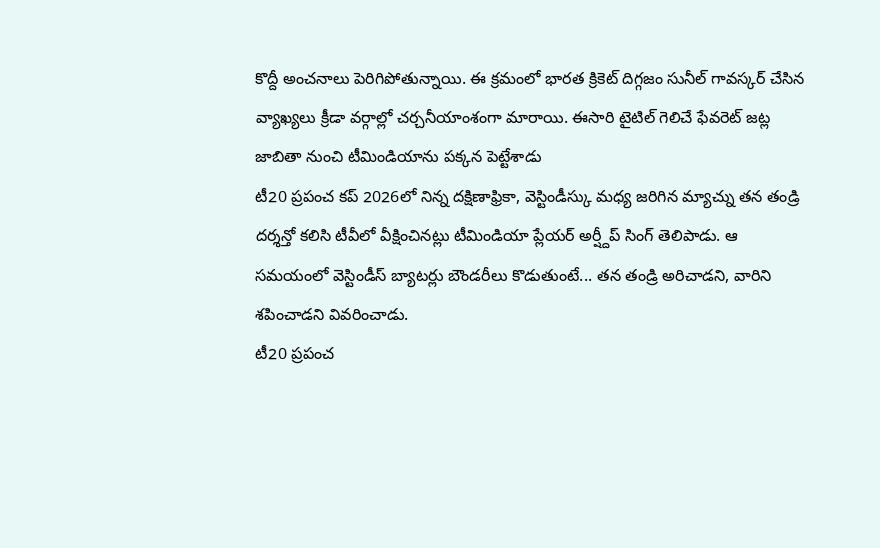కొద్దీ అంచనాలు పెరిగిపోతున్నాయి. ఈ క్రమంలో భారత క్రికెట్ దిగ్గజం సునీల్ గావస్కర్ చేసిన వ్యాఖ్యలు క్రీడా వర్గాల్లో చర్చనీయాంశంగా మారాయి. ఈసారి టైటిల్ గెలిచే ఫేవరెట్ జట్ల జాబితా నుంచి టీమిండియాను పక్కన పెట్టేశాడు
టీ20 ప్రపంచ కప్ 2026లో నిన్న దక్షిణాఫ్రికా, వెస్టిండీస్కు మధ్య జరిగిన మ్యాచ్ను తన తండ్రి దర్శన్తో కలిసి టీవీలో వీక్షించినట్లు టీమిండియా ప్లేయర్ అర్ష్దీప్ సింగ్ తెలిపాడు. ఆ సమయంలో వెస్టిండీస్ బ్యాటర్లు బౌండరీలు కొడుతుంటే... తన తండ్రి అరిచాడని, వారిని శపించాడని వివరించాడు.
టీ20 ప్రపంచ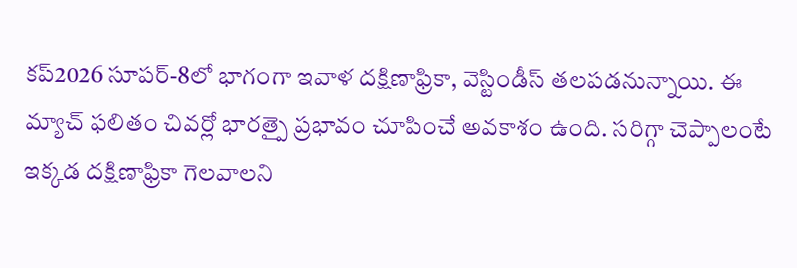కప్2026 సూపర్-8లో భాగంగా ఇవాళ దక్షిణాఫ్రికా, వెస్టిండీస్ తలపడనున్నాయి. ఈ మ్యాచ్ ఫలితం చివర్లో భారత్పై ప్రభావం చూపించే అవకాశం ఉంది. సరిగ్గా చెప్పాలంటే ఇక్కడ దక్షిణాఫ్రికా గెలవాలని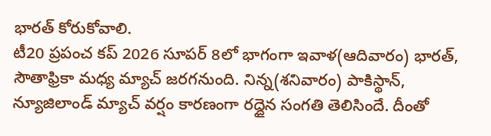భారత్ కోరుకోవాలి.
టీ20 ప్రపంచ కప్ 2026 సూపర్ 8లో భాగంగా ఇవాళ(ఆదివారం) భారత్, సౌతాఫ్రికా మధ్య మ్యాచ్ జరగనుంది. నిన్న(శనివారం) పాకిస్థాన్, న్యూజిలాండ్ మ్యాచ్ వర్షం కారణంగా రద్దైన సంగతి తెలిసిందే. దీంతో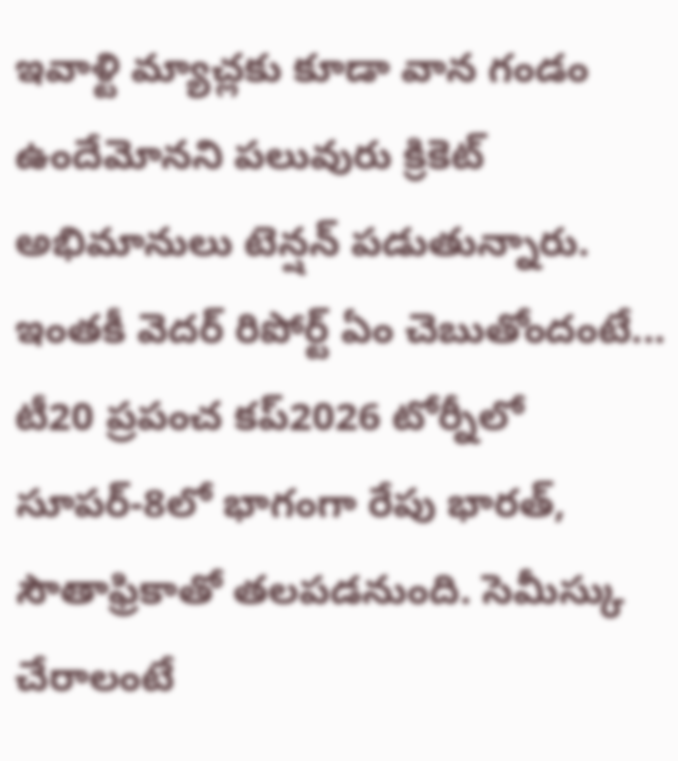ఇవాళ్టి మ్యాచ్లకు కూడా వాన గండం ఉందేమోనని పలువురు క్రికెట్ అభిమానులు టెన్షన్ పడుతున్నారు. ఇంతకీ వెదర్ రిపోర్ట్ ఏం చెబుతోందంటే...
టీ20 ప్రపంచ కప్2026 టోర్నీలో సూపర్-8లో భాగంగా రేపు భారత్, సౌతాఫ్రికాతో తలపడనుంది. సెమీస్కు చేరాలంటే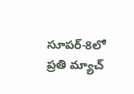సూపర్-8లో ప్రతి మ్యాచ్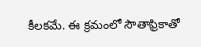కీలకమే. ఈ క్రమంలో సౌతాఫ్రికాతో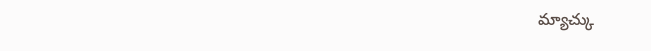మ్యాచ్కు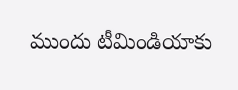ముందు టీమిండియాకు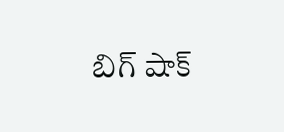బిగ్ షాక్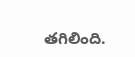తగిలింది.